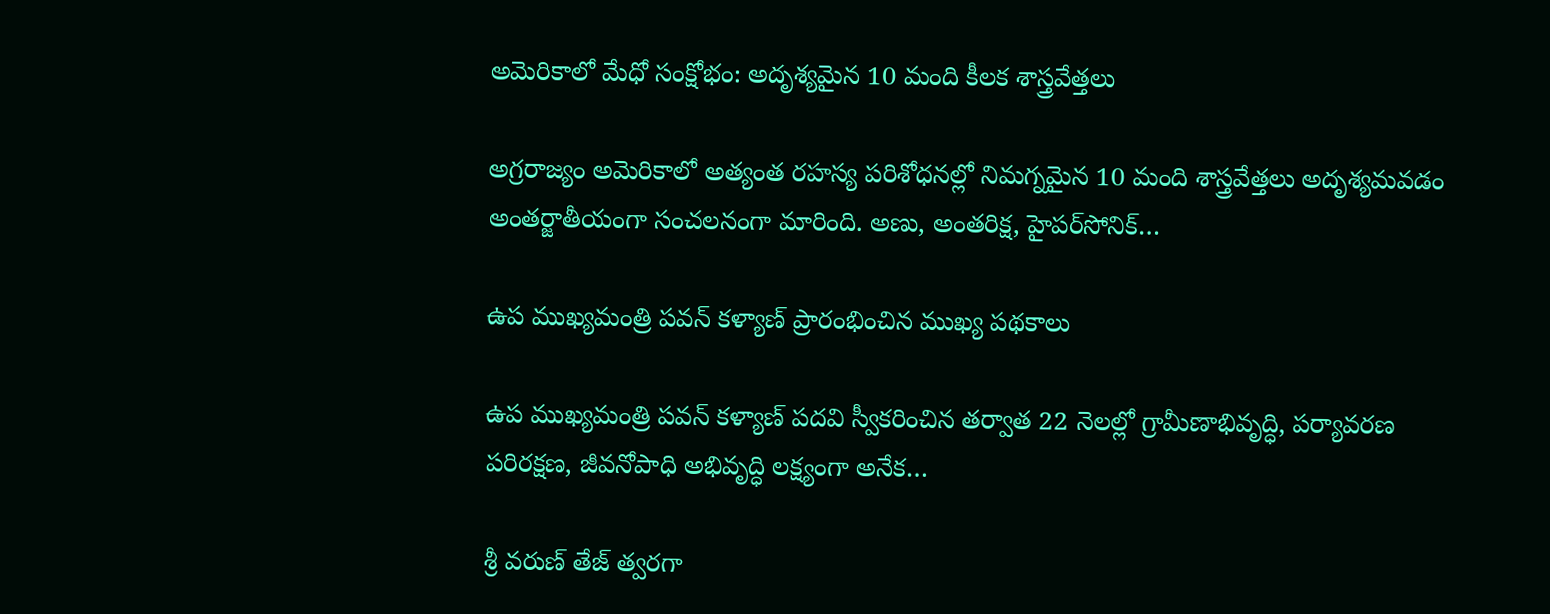అమెరికాలో మేధో సంక్షోభం: అదృశ్యమైన 10 మంది కీలక శాస్త్రవేత్తలు

అగ్రరాజ్యం అమెరికాలో అత్యంత రహస్య పరిశోధనల్లో నిమగ్నమైన 10 మంది శాస్త్రవేత్తలు అదృశ్యమవడం అంతర్జాతీయంగా సంచలనంగా మారింది. అణు, అంతరిక్ష, హైపర్‌సోనిక్…

ఉప ముఖ్యమంత్రి పవన్ కళ్యాణ్ ప్రారంభించిన ముఖ్య పథకాలు

ఉప ముఖ్యమంత్రి పవన్ కళ్యాణ్ పదవి స్వీకరించిన తర్వాత 22 నెలల్లో గ్రామీణాభివృద్ధి, పర్యావరణ పరిరక్షణ, జీవనోపాధి అభివృద్ధి లక్ష్యంగా అనేక…

శ్రీ వరుణ్ తేజ్ త్వరగా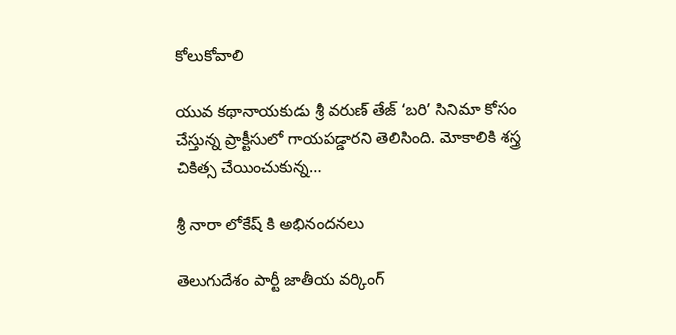కోలుకోవాలి

యువ కథానాయకుడు శ్రీ వరుణ్ తేజ్ ‘బరి’ సినిమా కోసం చేస్తున్న ప్రాక్టీసులో గాయపడ్డారని తెలిసింది. మోకాలికి శస్త్ర చికిత్స చేయించుకున్న…

శ్రీ నారా లోకేష్ కి అభినందనలు

తెలుగుదేశం పార్టీ జాతీయ వర్కింగ్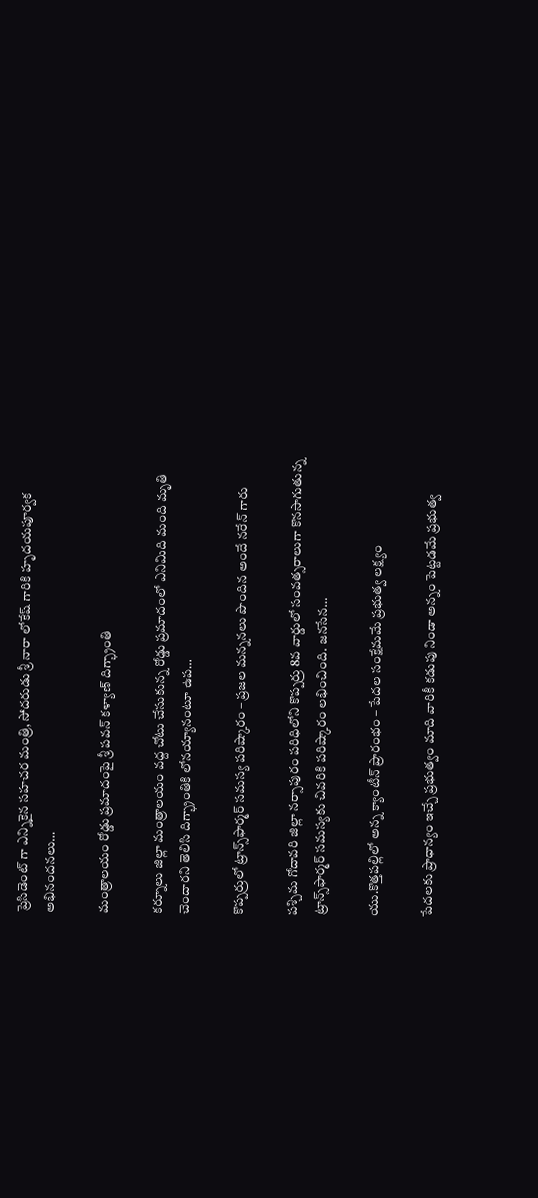ప్రెసిడెంట్ గా ఎన్నికైన సహచర మంత్రి, సోదరుడు శ్రీ నారా లోకేష్ గారికి హృదయపూర్వక అభినందనలు…

మంత్రాలయం రోడ్డు ప్రమాదంపై శ్రీ పవన్ కళ్యాణ్ దిగ్భ్రాంతి

కర్నూలు జిల్లా మంత్రాలయం వద్ద చోటు చేసుకున్న రోడ్డు ప్రమాదంలో ఎనిమిది మంది మృతి చెందారని తెలిసి దిగ్భ్రాంతికి లోనయ్యానంటూ ఉప…

కొప్పర్రులో ట్రాన్స్‌ఫార్మర్ సమస్య పరిష్కారం – ప్రజల మన్ననలు పొందిన అందే నరేన్ గారు

పశ్చిమ గోదావరి జిల్లా నర్సాపురం పరిధిలోని కొప్పర్రు 8వ వార్డులో సంవత్సరాలుగా కొనసాగుతున్న ట్రాన్స్‌ఫార్మర్ సమస్యకు చివరికి పరిష్కారం లభించింది. జనసేన…

యు.కొత్తపల్లిలో అన్న క్యాంటీన్ ప్రారంభం – పేదల సంక్షేమమే ప్రభుత్వ లక్ష్యం

పేదలకు ప్రాధాన్యం ఇచ్చే ప్రభుత్వం మాది వారికీ కడుపు నిండా అన్నం పెట్టడమే ప్రభుత్వ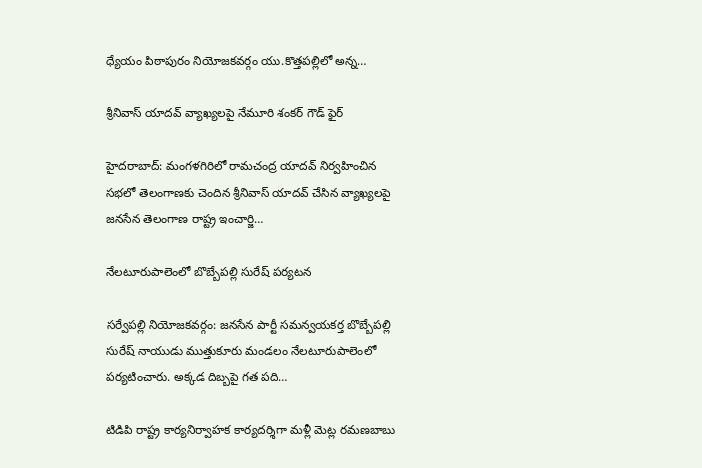ధ్యేయం పిఠాపురం నియోజకవర్గం యు.కొత్తపల్లిలో అన్న…

శ్రీనివాస్ యాదవ్ వ్యాఖ్యలపై నేమూరి శంకర్ గౌడ్ ఫైర్

హైదరాబాద్: మంగళగిరిలో రామచంద్ర యాదవ్ నిర్వహించిన సభలో తెలంగాణకు చెందిన శ్రీనివాస్ యాదవ్ చేసిన వ్యాఖ్యలపై జనసేన తెలంగాణ రాష్ట్ర ఇంచార్జి…

నేలటూరుపాలెంలో బొబ్బేపల్లి సురేష్ పర్యటన

సర్వేపల్లి నియోజకవర్గం: జనసేన పార్టీ సమన్వయకర్త బొబ్బేపల్లి సురేష్ నాయుడు ముత్తుకూరు మండలం నేలటూరుపాలెంలో పర్యటించారు. అక్కడ దిబ్బపై గత పది…

టిడిపి రాష్ట్ర కార్యనిర్వాహక కార్యదర్శిగా మళ్లీ మెట్ల రమణబాబు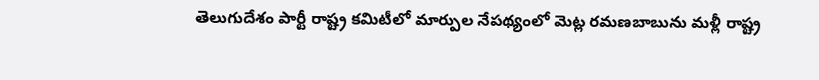తెలుగుదేశం పార్టీ రాష్ట్ర కమిటీలో మార్పుల నేపథ్యంలో మెట్ల రమణబాబును మళ్లీ రాష్ట్ర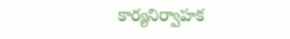కార్యనిర్వాహక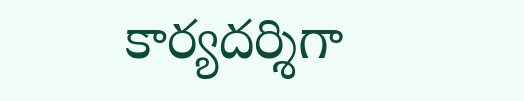కార్యదర్శిగా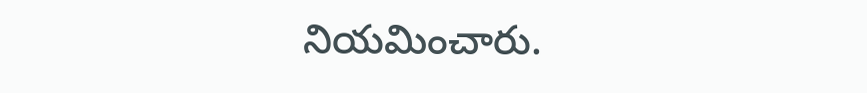నియమించారు.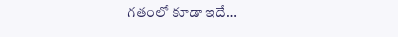గతంలో కూడా ఇదే…